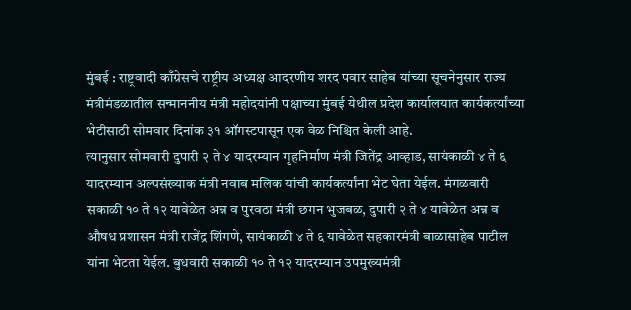मुंबई : राष्ट्रवादी काँग्रेसचे राष्ट्रीय अध्यक्ष आदरणीय शरद पवार साहेब यांच्या सूचनेनुसार राज्य मंत्रीमंडळातील सन्माननीय मंत्री महोदयांनी पक्षाच्या मुंबई येथील प्रदेश कार्यालयात कार्यकर्त्यांच्या भेटीसाठी सोमवार दिनांक ३१ ऑगस्टपासून एक वेळ निश्चित केली आहे.
त्यानुसार सोमवारी दुपारी २ ते ४ यादरम्यान गृहनिर्माण मंत्री जितेंद्र आव्हाड, सायंकाळी ४ ते ६ यादरम्यान अल्पसंख्याक मंत्री नवाब मलिक यांची कार्यकर्त्यांना भेट घेता येईल. मंगळवारी सकाळी १० ते १२ यावेळेत अन्न व पुरवठा मंत्री छगन भुजबळ, दुपारी २ ते ४ यावेळेत अन्न व औषध प्रशासन मंत्री राजेंद्र शिंगणे, सायंकाळी ४ ते ६ यावेळेत सहकारमंत्री बाळासाहेब पाटील यांना भेटता येईल. बुधवारी सकाळी १० ते १२ यादरम्यान उपमुख्यमंत्री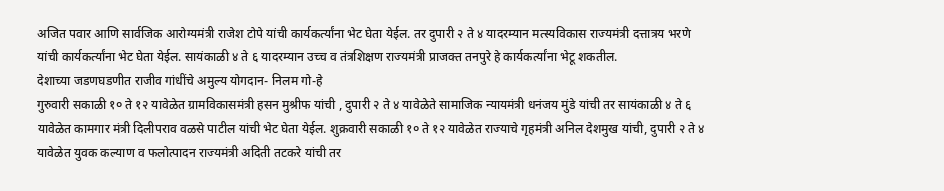अजित पवार आणि सार्वजिक आरोग्यमंत्री राजेश टोपे यांची कार्यकर्त्यांना भेट घेता येईल. तर दुपारी २ ते ४ यादरम्यान मत्स्यविकास राज्यमंत्री दत्तात्रय भरणे यांची कार्यकर्त्यांना भेट घेता येईल. सायंकाळी ४ ते ६ यादरम्यान उच्च व तंत्रशिक्षण राज्यमंत्री प्राजक्त तनपुरे हे कार्यकर्त्यांना भेटू शकतील.
देशाच्या जडणघडणीत राजीव गांधींचे अमुल्य योगदान- निलम गो-हे
गुरुवारी सकाळी १० ते १२ यावेळेत ग्रामविकासमंत्री हसन मुश्रीफ यांची , दुपारी २ ते ४ यावेळेते सामाजिक न्यायमंत्री धनंजय मुंडे यांची तर सायंकाळी ४ ते ६ यावेळेत कामगार मंत्री दिलीपराव वळसे पाटील यांची भेट घेता येईल. शुक्रवारी सकाळी १० ते १२ यावेळेत राज्याचे गृहमंत्री अनिल देशमुख यांची, दुपारी २ ते ४ यावेळेत युवक कल्याण व फलोत्पादन राज्यमंत्री अदिती तटकरे यांची तर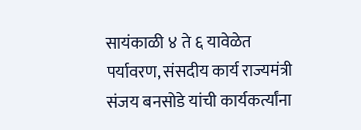सायंकाळी ४ ते ६ यावेळेत पर्यावरण, संसदीय कार्य राज्यमंत्री संजय बनसोडे यांची कार्यकर्त्यांना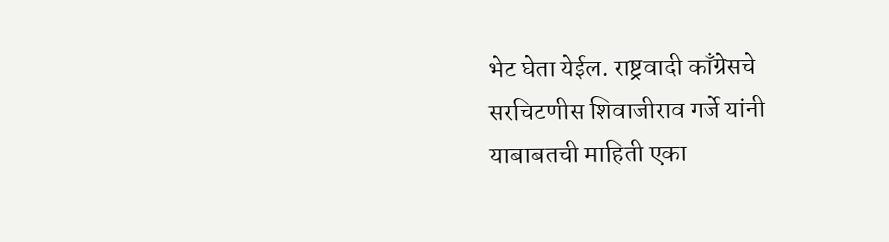भेट घेता येईल. राष्ट्रवादी काँग्रेसचे सरचिटणीस शिवाजीराव गर्जे यांनी याबाबतची माहिती एका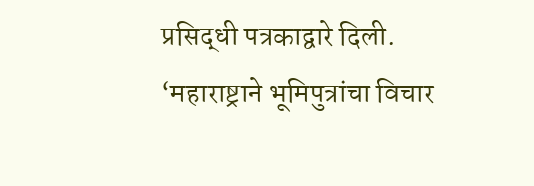प्रसिद्धी पत्रकाद्वारे दिली.
‘महाराष्ट्राने भूमिपुत्रांचा विचार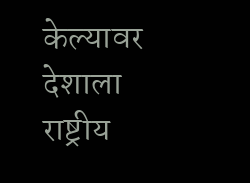केल्यावर देशाला राष्ट्रीय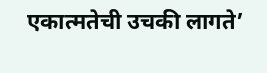एकात्मतेची उचकी लागते’